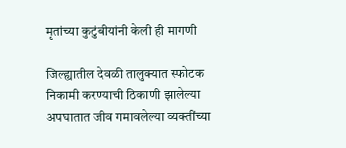मृतांच्या कुटुंबीयांनी केली ही मागणी

जिल्ह्यातील देवळी तालुक्यात स्फोटक निकामी करण्याची ठिकाणी झालेल्या अपघातात जीव गमावलेल्या व्यक्तींच्या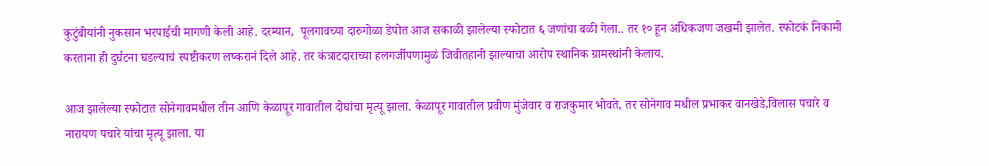कुटुंबीयांनी नुकसान भरपाईची मागणी केली आहे. दरम्यान,  पूलगावच्या दारुगोळा डेपोत आज सकाळी झालेल्या स्फोटात ६ जणांचा बळी गेला.. तर १० हून अधिकजण जखमी झालेत. स्फोटकं निकामी करताना ही दुर्घटना घडल्याचं स्पष्टीकरण लष्करानं दिले आहे. तर कंत्राटदाराच्या हलगर्जीपणामुळं जिवीतहानी झाल्याचा आरोप स्थानिक ग्रामस्थांनी केलाय.

आज झालेल्या स्फोटात सोनेगावमधील तीन आणि केळापूर गावातील दोघांचा मृत्यू झाला. केळापूर गावातील प्रवीण मुंजेवार व राजकुमार भोवते, तर सोनेगाव मधील प्रभाकर वानखेडे,विलास पचारे व नारायण पचारे यांचा मृत्यू झाला. या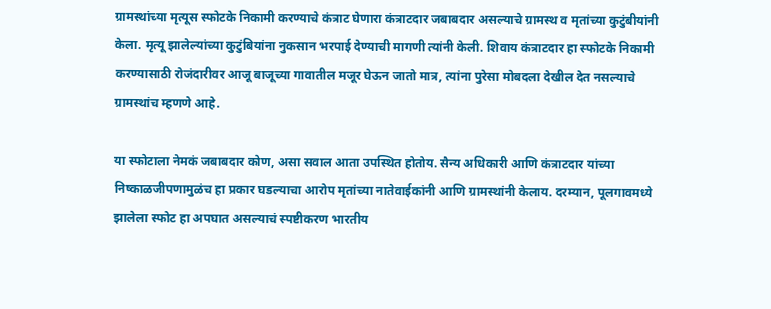ग्रामस्थांच्या मृत्यूस स्फोटके निकामी करण्याचे कंत्राट घेणारा कंत्राटदार जबाबदार असल्याचे ग्रामस्थ व मृतांच्या कुटुंबीयांनी केला. मृत्यू झालेल्यांच्या कुटुंबियांना नुकसान भरपाई देण्याची मागणी त्यांनी केली. शिवाय कंत्राटदार हा स्फोटके निकामी करण्यासाठी रोजंदारीवर आजू बाजूच्या गावातील मजूर घेऊन जातो मात्र, त्यांना पुरेसा मोबदला देखील देत नसल्याचे ग्रामस्थांच म्हणणे आहे.

या स्फोटाला नेमकं जबाबदार कोण, असा सवाल आता उपस्थित होतोय. सैन्य अधिकारी आणि कंत्राटदार यांच्या निष्काळजीपणामुळंच हा प्रकार घडल्याचा आरोप मृतांच्या नातेवाईकांनी आणि ग्रामस्थांनी केलाय. दरम्यान, पूलगावमध्ये झालेला स्फोट हा अपघात असल्याचं स्पष्टीकरण भारतीय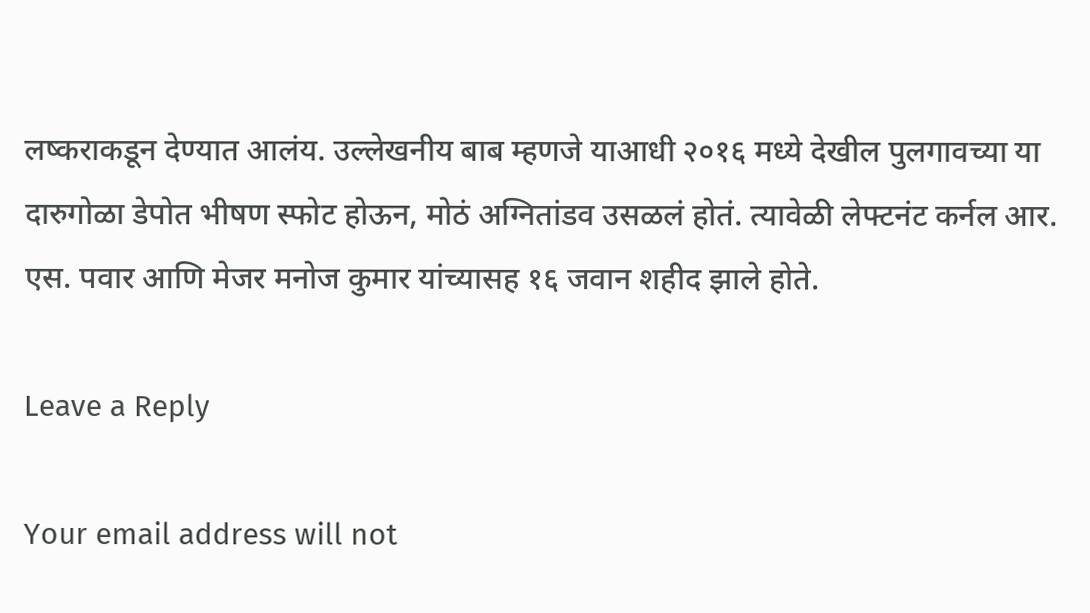लष्कराकडून देण्यात आलंय. उल्लेखनीय बाब म्हणजे याआधी २०१६ मध्ये देखील पुलगावच्या या दारुगोळा डेपोत भीषण स्फोट होऊन, मोठं अग्नितांडव उसळलं होतं. त्यावेळी लेफ्टनंट कर्नल आर. एस. पवार आणि मेजर मनोज कुमार यांच्यासह १६ जवान शहीद झाले होते.

Leave a Reply

Your email address will not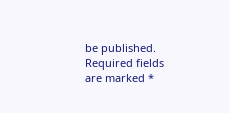be published. Required fields are marked *